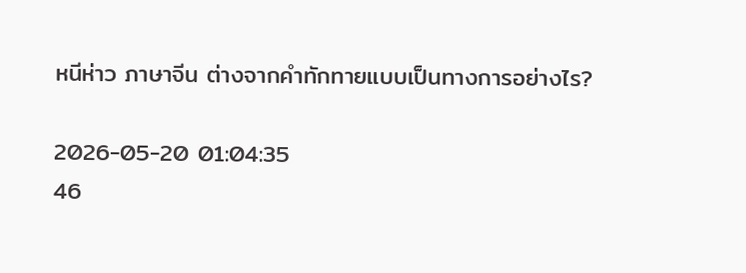หนีห่าว ภาษาจีน ต่างจากคำทักทายแบบเป็นทางการอย่างไร?

2026-05-20 01:04:35
46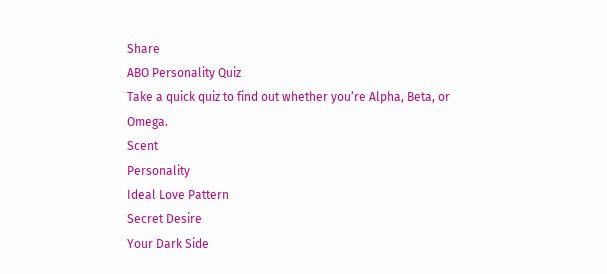Share
ABO Personality Quiz
Take a quick quiz to find out whether you‘re Alpha, Beta, or Omega.
Scent
Personality
Ideal Love Pattern
Secret Desire
Your Dark Side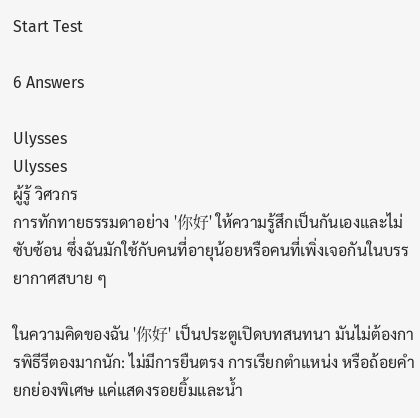Start Test

6 Answers

Ulysses
Ulysses
ผู้รู้ วิศวกร
การทักทายธรรมดาอย่าง '你好' ให้ความรู้สึกเป็นกันเองและไม่ซับซ้อน ซึ่งฉันมักใช้กับคนที่อายุน้อยหรือคนที่เพิ่งเจอกันในบรรยากาศสบาย ๆ

ในความคิดของฉัน '你好' เป็นประตูเปิดบทสนทนา มันไม่ต้องการพิธีรีตองมากนัก: ไม่มีการยืนตรง การเรียกตำแหน่ง หรือถ้อยคำยกย่องพิเศษ แค่แสดงรอยยิ้มและน้ำ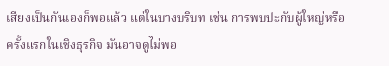เสียงเป็นกันเองก็พอแล้ว แต่ในบางบริบท เช่น การพบปะกับผู้ใหญ่หรือครั้งแรกในเชิงธุรกิจ มันอาจดูไม่พอ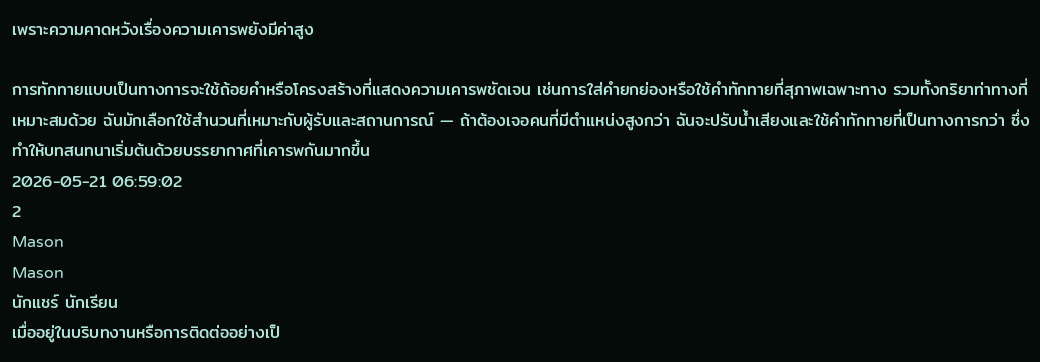เพราะความคาดหวังเรื่องความเคารพยังมีค่าสูง

การทักทายแบบเป็นทางการจะใช้ถ้อยคำหรือโครงสร้างที่แสดงความเคารพชัดเจน เช่นการใส่คำยกย่องหรือใช้คำทักทายที่สุภาพเฉพาะทาง รวมทั้งกริยาท่าทางที่เหมาะสมด้วย ฉันมักเลือกใช้สำนวนที่เหมาะกับผู้รับและสถานการณ์ — ถ้าต้องเจอคนที่มีตำแหน่งสูงกว่า ฉันจะปรับน้ำเสียงและใช้คำทักทายที่เป็นทางการกว่า ซึ่งทำให้บทสนทนาเริ่มต้นด้วยบรรยากาศที่เคารพกันมากขึ้น
2026-05-21 06:59:02
2
Mason
Mason
นักแชร์ นักเรียน
เมื่ออยู่ในบริบทงานหรือการติดต่ออย่างเป็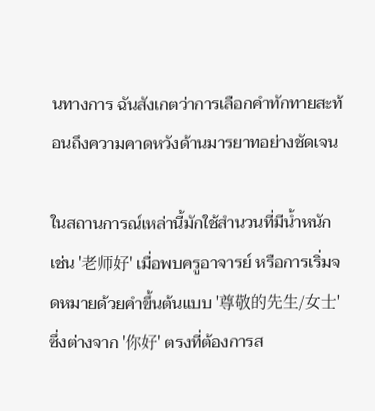นทางการ ฉันสังเกตว่าการเลือกคำทักทายสะท้อนถึงความคาดหวังด้านมารยาทอย่างชัดเจน

ในสถานการณ์เหล่านี้มักใช้สำนวนที่มีน้ำหนัก เช่น '老师好' เมื่อพบครูอาจารย์ หรือการเริ่มจดหมายด้วยคำขึ้นต้นแบบ '尊敬的先生/女士' ซึ่งต่างจาก '你好' ตรงที่ต้องการส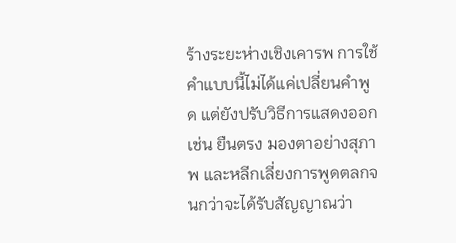ร้างระยะห่างเชิงเคารพ การใช้คำแบบนี้ไม่ได้แค่เปลี่ยนคำพูด แต่ยังปรับวิธีการแสดงออก เช่น ยืนตรง มองตาอย่างสุภาพ และหลีกเลี่ยงการพูดตลกจนกว่าจะได้รับสัญญาณว่า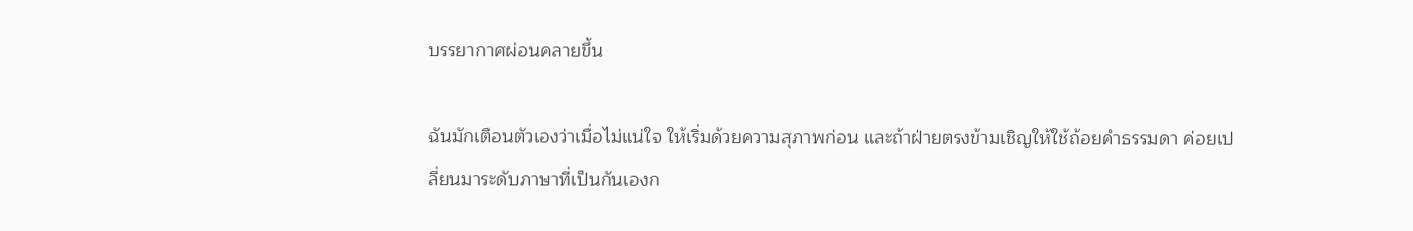บรรยากาศผ่อนคลายขึ้น

ฉันมักเตือนตัวเองว่าเมื่อไม่แน่ใจ ให้เริ่มด้วยความสุภาพก่อน และถ้าฝ่ายตรงข้ามเชิญให้ใช้ถ้อยคำธรรมดา ค่อยเปลี่ยนมาระดับภาษาที่เป็นกันเองก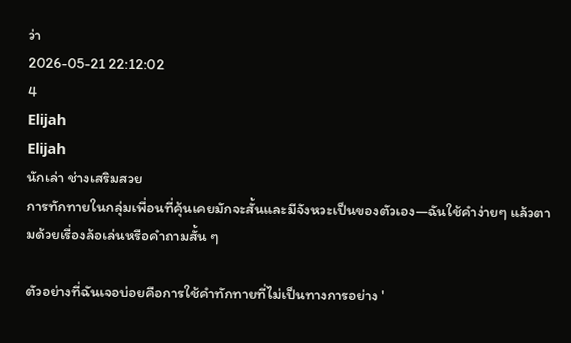ว่า
2026-05-21 22:12:02
4
Elijah
Elijah
นักเล่า ช่างเสริมสวย
การทักทายในกลุ่มเพื่อนที่คุ้นเคยมักจะสั้นและมีจังหวะเป็นของตัวเอง—ฉันใช้คำง่ายๆ แล้วตามด้วยเรื่องล้อเล่นหรือคำถามสั้น ๆ

ตัวอย่างที่ฉันเจอบ่อยคือการใช้คำทักทายที่ไม่เป็นทางการอย่าง '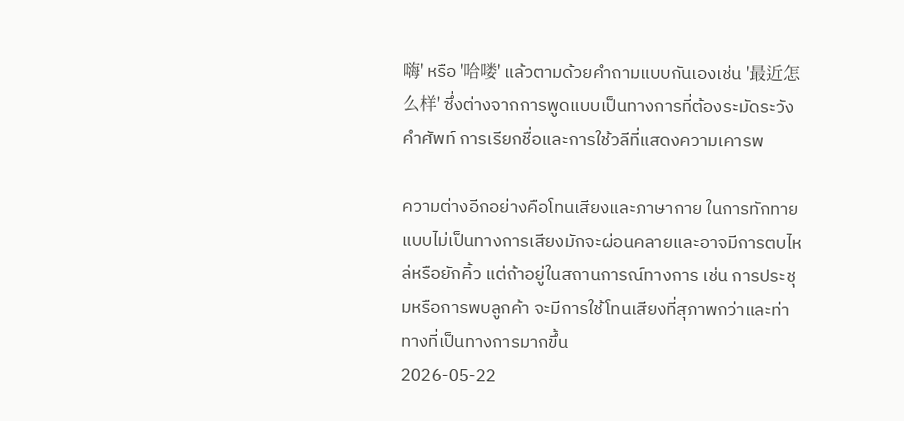嗨' หรือ '哈喽' แล้วตามด้วยคำถามแบบกันเองเช่น '最近怎么样' ซึ่งต่างจากการพูดแบบเป็นทางการที่ต้องระมัดระวังคำศัพท์ การเรียกชื่อและการใช้วลีที่แสดงความเคารพ

ความต่างอีกอย่างคือโทนเสียงและภาษากาย ในการทักทายแบบไม่เป็นทางการเสียงมักจะผ่อนคลายและอาจมีการตบไหล่หรือยักคิ้ว แต่ถ้าอยู่ในสถานการณ์ทางการ เช่น การประชุมหรือการพบลูกค้า จะมีการใช้โทนเสียงที่สุภาพกว่าและท่าทางที่เป็นทางการมากขึ้น
2026-05-22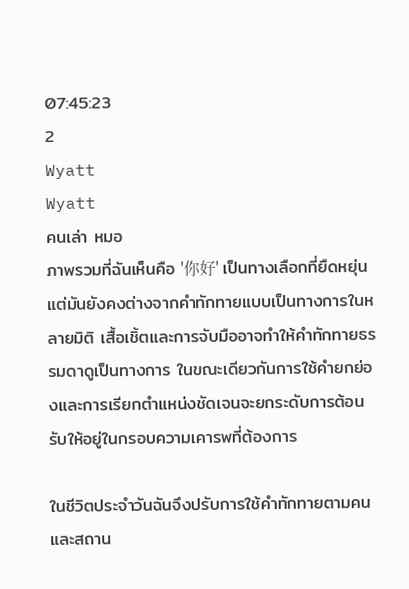07:45:23
2
Wyatt
Wyatt
คนเล่า หมอ
ภาพรวมที่ฉันเห็นคือ '你好' เป็นทางเลือกที่ยืดหยุ่น แต่มันยังคงต่างจากคำทักทายแบบเป็นทางการในหลายมิติ เสื้อเชิ้ตและการจับมืออาจทำให้คำทักทายธรรมดาดูเป็นทางการ ในขณะเดียวกันการใช้คำยกย่องและการเรียกตำแหน่งชัดเจนจะยกระดับการต้อนรับให้อยู่ในกรอบความเคารพที่ต้องการ

ในชีวิตประจำวันฉันจึงปรับการใช้คำทักทายตามคนและสถาน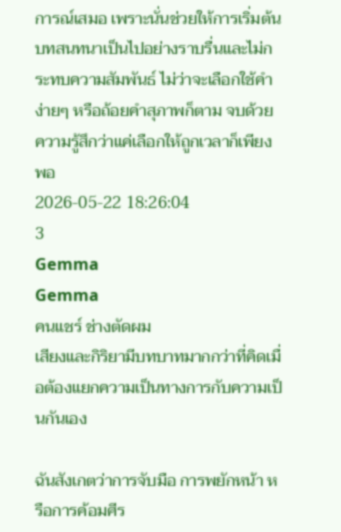การณ์เสมอ เพราะนั่นช่วยให้การเริ่มต้นบทสนทนาเป็นไปอย่างราบรื่นและไม่กระทบความสัมพันธ์ ไม่ว่าจะเลือกใช้คำง่ายๆ หรือถ้อยคำสุภาพก็ตาม จบด้วยความรู้สึกว่าแค่เลือกให้ถูกเวลาก็เพียงพอ
2026-05-22 18:26:04
3
Gemma
Gemma
คนแชร์ ช่างตัดผม
เสียงและกิริยามีบทบาทมากกว่าที่คิดเมื่อต้องแยกความเป็นทางการกับความเป็นกันเอง

ฉันสังเกตว่าการจับมือ การพยักหน้า หรือการค้อมศีร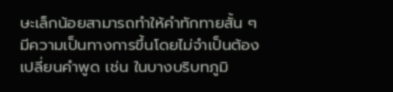ษะเล็กน้อยสามารถทำให้คำทักทายสั้น ๆ มีความเป็นทางการขึ้นโดยไม่จำเป็นต้องเปลี่ยนคำพูด เช่น ในบางบริบทภูมิ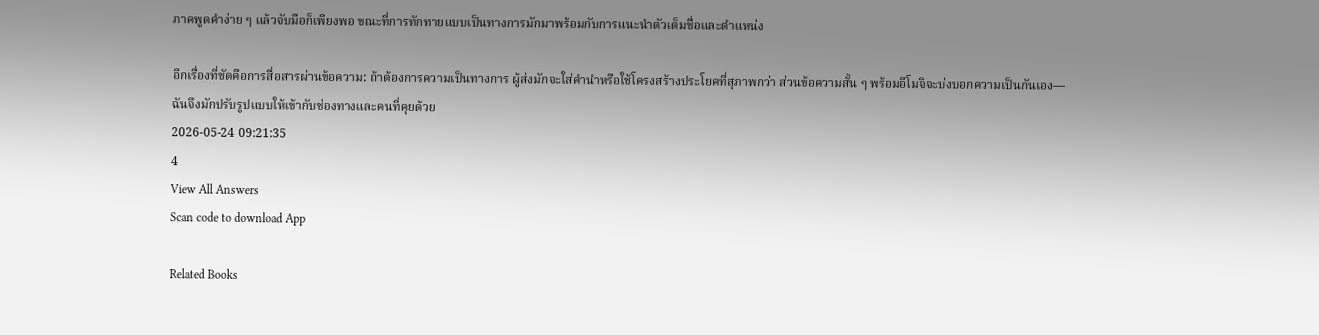ภาคพูดคำง่าย ๆ แล้วจับมือก็เพียงพอ ขณะที่การทักทายแบบเป็นทางการมักมาพร้อมกับการแนะนำตัวเต็มชื่อและตำแหน่ง

อีกเรื่องที่ชัดคือการสื่อสารผ่านข้อความ: ถ้าต้องการความเป็นทางการ ผู้ส่งมักจะใส่คำนำหรือใช้โครงสร้างประโยคที่สุภาพกว่า ส่วนข้อความสั้น ๆ พร้อมอีโมจิจะบ่งบอกความเป็นกันเอง—ฉันจึงมักปรับรูปแบบให้เข้ากับช่องทางและคนที่คุยด้วย
2026-05-24 09:21:35
4
View All Answers
Scan code to download App

Related Books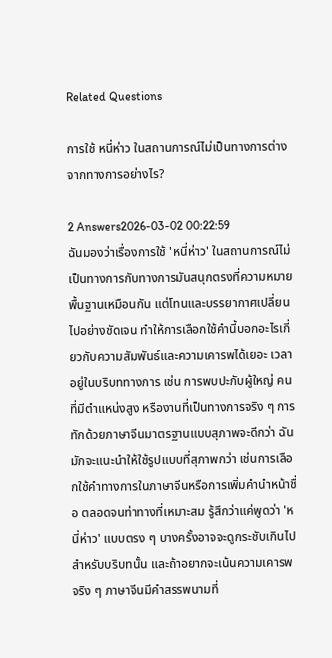Related Questions

การใช้ หนี่ห่าว ในสถานการณ์ไม่เป็นทางการต่างจากทางการอย่างไร?

2 Answers2026-03-02 00:22:59
ฉันมองว่าเรื่องการใช้ 'หนี่ห่าว' ในสถานการณ์ไม่เป็นทางการกับทางการมันสนุกตรงที่ความหมายพื้นฐานเหมือนกัน แต่โทนและบรรยากาศเปลี่ยนไปอย่างชัดเจน ทำให้การเลือกใช้คำนี้บอกอะไรเกี่ยวกับความสัมพันธ์และความเคารพได้เยอะ เวลาอยู่ในบริบททางการ เช่น การพบปะกับผู้ใหญ่ คนที่มีตำแหน่งสูง หรืองานที่เป็นทางการจริง ๆ การทักด้วยภาษาจีนมาตรฐานแบบสุภาพจะดีกว่า ฉันมักจะแนะนำให้ใช้รูปแบบที่สุภาพกว่า เช่นการเลือกใช้คำทางการในภาษาจีนหรือการเพิ่มคำนำหน้าชื่อ ตลอดจนท่าทางที่เหมาะสม รู้สึกว่าแค่พูดว่า 'หนี่ห่าว' แบบตรง ๆ บางครั้งอาจจะดูกระชับเกินไปสำหรับบริบทนั้น และถ้าอยากจะเน้นความเคารพจริง ๆ ภาษาจีนมีคำสรรพนามที่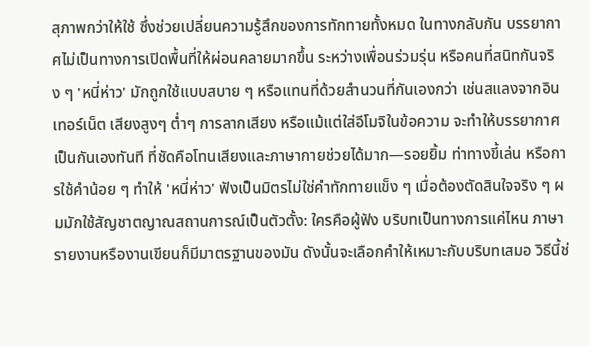สุภาพกว่าให้ใช้ ซึ่งช่วยเปลี่ยนความรู้สึกของการทักทายทั้งหมด ในทางกลับกัน บรรยากาศไม่เป็นทางการเปิดพื้นที่ให้ผ่อนคลายมากขึ้น ระหว่างเพื่อนร่วมรุ่น หรือคนที่สนิทกันจริง ๆ 'หนี่ห่าว' มักถูกใช้แบบสบาย ๆ หรือแทนที่ด้วยสำนวนที่กันเองกว่า เช่นสแลงจากอินเทอร์เน็ต เสียงสูงๆ ต่ำๆ การลากเสียง หรือแม้แต่ใส่อีโมจิในข้อความ จะทำให้บรรยากาศเป็นกันเองทันที ที่ชัดคือโทนเสียงและภาษากายช่วยได้มาก—รอยยิ้ม ท่าทางขี้เล่น หรือการใช้คำน้อย ๆ ทำให้ 'หนี่ห่าว' ฟังเป็นมิตรไม่ใช่คำทักทายแข็ง ๆ เมื่อต้องตัดสินใจจริง ๆ ผมมักใช้สัญชาตญาณสถานการณ์เป็นตัวตั้ง: ใครคือผู้ฟัง บริบทเป็นทางการแค่ไหน ภาษารายงานหรืองานเขียนก็มีมาตรฐานของมัน ดังนั้นจะเลือกคำให้เหมาะกับบริบทเสมอ วิธีนี้ช่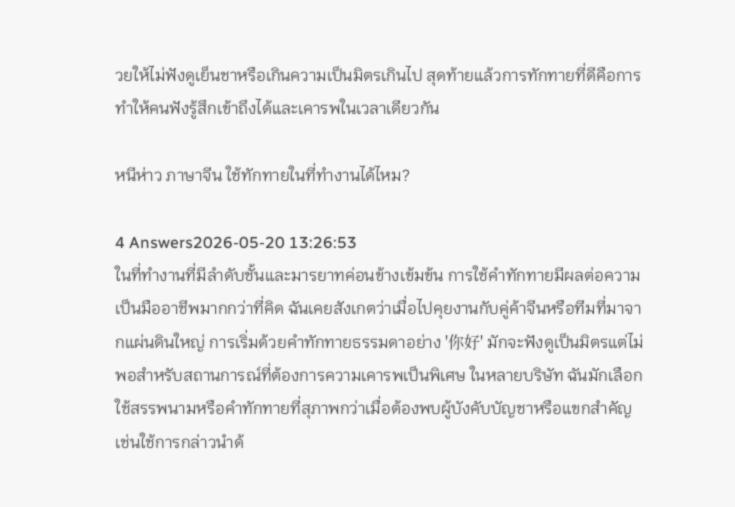วยให้ไม่ฟังดูเย็นชาหรือเกินความเป็นมิตรเกินไป สุดท้ายแล้วการทักทายที่ดีคือการทำให้คนฟังรู้สึกเข้าถึงได้และเคารพในเวลาเดียวกัน

หนีห่าว ภาษาจีน ใช้ทักทายในที่ทำงานได้ไหม?

4 Answers2026-05-20 13:26:53
ในที่ทำงานที่มีลำดับชั้นและมารยาทค่อนข้างเข้มข้น การใช้คำทักทายมีผลต่อความเป็นมืออาชีพมากกว่าที่คิด ฉันเคยสังเกตว่าเมื่อไปคุยงานกับคู่ค้าจีนหรือทีมที่มาจากแผ่นดินใหญ่ การเริ่มด้วยคำทักทายธรรมดาอย่าง '你好' มักจะฟังดูเป็นมิตรแต่ไม่พอสำหรับสถานการณ์ที่ต้องการความเคารพเป็นพิเศษ ในหลายบริษัท ฉันมักเลือกใช้สรรพนามหรือคำทักทายที่สุภาพกว่าเมื่อต้องพบผู้บังคับบัญชาหรือแขกสำคัญ เช่นใช้การกล่าวนำด้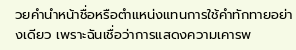วยคำนำหน้าชื่อหรือตำแหน่งแทนการใช้คำทักทายอย่างเดียว เพราะฉันเชื่อว่าการแสดงความเคารพ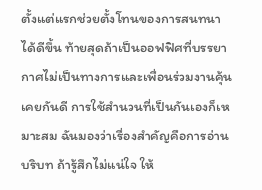ตั้งแต่แรกช่วยตั้งโทนของการสนทนาได้ดีขึ้น ท้ายสุดถ้าเป็นออฟฟิศที่บรรยากาศไม่เป็นทางการและเพื่อนร่วมงานคุ้นเคยกันดี การใช้สำนวนที่เป็นกันเองก็เหมาะสม ฉันมองว่าเรื่องสำคัญคือการอ่านบริบท ถ้ารู้สึกไม่แน่ใจ ให้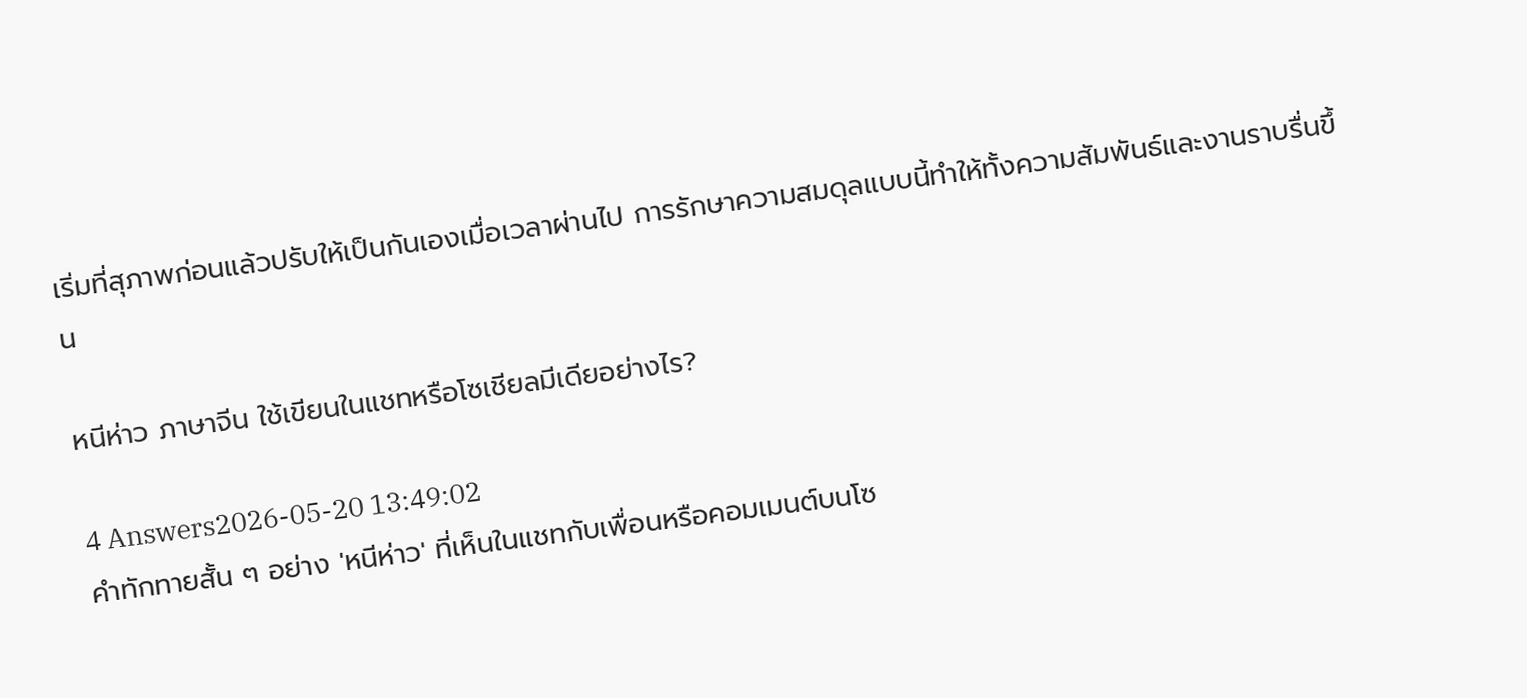เริ่มที่สุภาพก่อนแล้วปรับให้เป็นกันเองเมื่อเวลาผ่านไป การรักษาความสมดุลแบบนี้ทำให้ทั้งความสัมพันธ์และงานราบรื่นขึ้น

หนีห่าว ภาษาจีน ใช้เขียนในแชทหรือโซเชียลมีเดียอย่างไร?

4 Answers2026-05-20 13:49:02
คำทักทายสั้น ๆ อย่าง 'หนีห่าว' ที่เห็นในแชทกับเพื่อนหรือคอมเมนต์บนโซ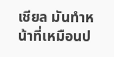เชียล มันทำหน้าที่เหมือนป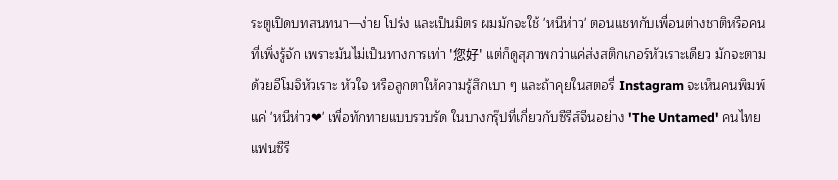ระตูเปิดบทสนทนา—ง่าย โปร่ง และเป็นมิตร ผมมักจะใช้ 'หนีห่าว' ตอนแชทกับเพื่อนต่างชาติหรือคนที่เพิ่งรู้จัก เพราะมันไม่เป็นทางการเท่า '您好' แต่ก็ดูสุภาพกว่าแค่ส่งสติกเกอร์หัวเราะเดียว มักจะตามด้วยอีโมจิหัวเราะ หัวใจ หรือลูกตาให้ความรู้สึกเบา ๆ และถ้าคุยในสตอรี่ Instagram จะเห็นคนพิมพ์แค่ 'หนีห่าว❤' เพื่อทักทายแบบรวบรัด ในบางกรุ๊ปที่เกี่ยวกับซีรีส์จีนอย่าง 'The Untamed' คนไทยแฟนซีรี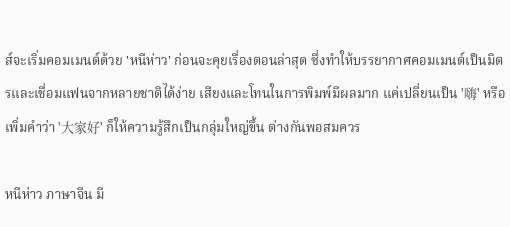ส์จะเริ่มคอมเมนต์ด้วย 'หนีห่าว' ก่อนจะคุยเรื่องตอนล่าสุด ซึ่งทำให้บรรยากาศคอมเมนต์เป็นมิตรและเชื่อมแฟนจากหลายชาติได้ง่าย เสียงและโทนในการพิมพ์มีผลมาก แค่เปลี่ยนเป็น '嗨' หรือเพิ่มคำว่า '大家好' ก็ให้ความรู้สึกเป็นกลุ่มใหญ่ขึ้น ต่างกันพอสมควร

หนีห่าว ภาษาจีน มี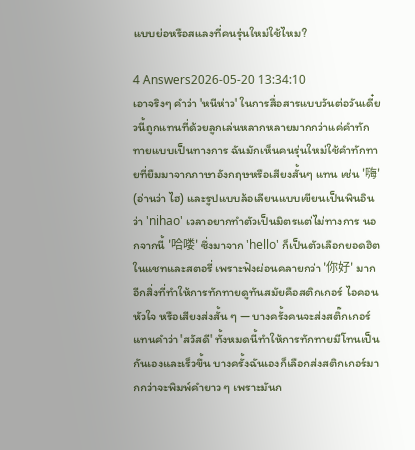แบบย่อหรือสแลงที่คนรุ่นใหม่ใช้ไหม?

4 Answers2026-05-20 13:34:10
เอาจริงๆ คำว่า 'หนีห่าว' ในการสื่อสารแบบวันต่อวันเดี๋ยวนี้ถูกแทนที่ด้วยลูกเล่นหลากหลายมากกว่าแค่คำทักทายแบบเป็นทางการ ฉันมักเห็นคนรุ่นใหม่ใช้คำทักทายที่ยืมมาจากภาษาอังกฤษหรือเสียงสั้นๆ แทน เช่น '嗨' (อ่านว่า ไฮ) และรูปแบบล้อเลียนแบบเขียนเป็นพินอินว่า 'nihao' เวลาอยากทำตัวเป็นมิตรแต่ไม่ทางการ นอกจากนี้ '哈喽' ซึ่งมาจาก 'hello' ก็เป็นตัวเลือกยอดฮิตในแชทและสตอรี่ เพราะฟังผ่อนคลายกว่า '你好' มาก อีกสิ่งที่ทำให้การทักทายดูทันสมัยคือสติกเกอร์ ไอคอนหัวใจ หรือเสียงส่งสั้น ๆ — บางครั้งคนจะส่งสติ๊กเกอร์แทนคำว่า 'สวัสดี' ทั้งหมดนี้ทำให้การทักทายมีโทนเป็นกันเองและเร็วขึ้น บางครั้งฉันเองก็เลือกส่งสติกเกอร์มากกว่าจะพิมพ์คำยาว ๆ เพราะมันก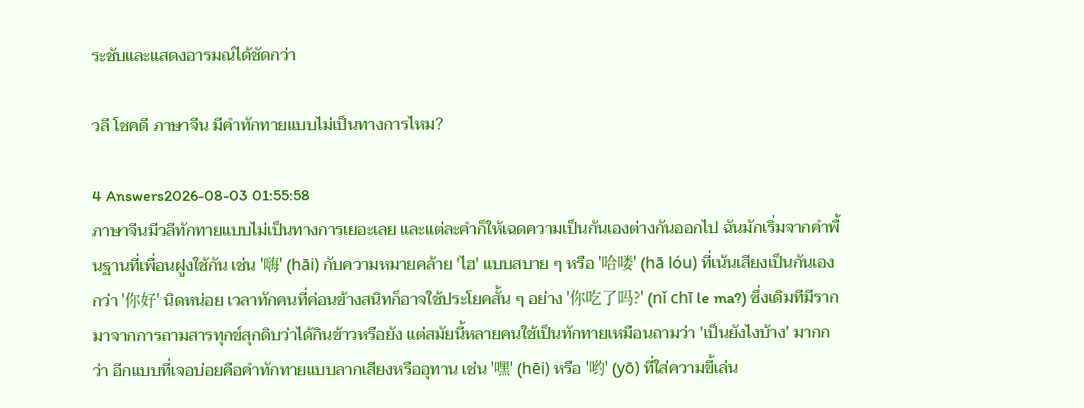ระชับและแสดงอารมณ์ได้ชัดกว่า

วลี โชคดี ภาษาจีน มีคำทักทายแบบไม่เป็นทางการไหม?

4 Answers2026-08-03 01:55:58
ภาษาจีนมีวลีทักทายแบบไม่เป็นทางการเยอะเลย และแต่ละคำก็ให้เฉดความเป็นกันเองต่างกันออกไป ฉันมักเริ่มจากคำพื้นฐานที่เพื่อนฝูงใช้กัน เช่น '嗨' (hāi) กับความหมายคล้าย 'ไฮ' แบบสบาย ๆ หรือ '哈喽' (hā lóu) ที่เน้นเสียงเป็นกันเองกว่า '你好' นิดหน่อย เวลาทักคนที่ค่อนข้างสนิทก็อาจใช้ประโยคสั้น ๆ อย่าง '你吃了吗?' (nǐ chī le ma?) ซึ่งเดิมทีมีรากมาจากการถามสารทุกข์สุกดิบว่าได้กินข้าวหรือยัง แต่สมัยนี้หลายคนใช้เป็นทักทายเหมือนถามว่า 'เป็นยังไงบ้าง' มากกว่า อีกแบบที่เจอบ่อยคือคำทักทายแบบลากเสียงหรืออุทาน เช่น '嘿' (hēi) หรือ '哟' (yō) ที่ใส่ความขี้เล่น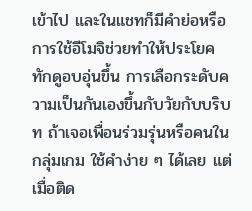เข้าไป และในแชทก็มีคำย่อหรือการใช้อีโมจิช่วยทำให้ประโยคทักดูอบอุ่นขึ้น การเลือกระดับความเป็นกันเองขึ้นกับวัยกับบริบท ถ้าเจอเพื่อนร่วมรุ่นหรือคนในกลุ่มเกม ใช้คำง่าย ๆ ได้เลย แต่เมื่อติด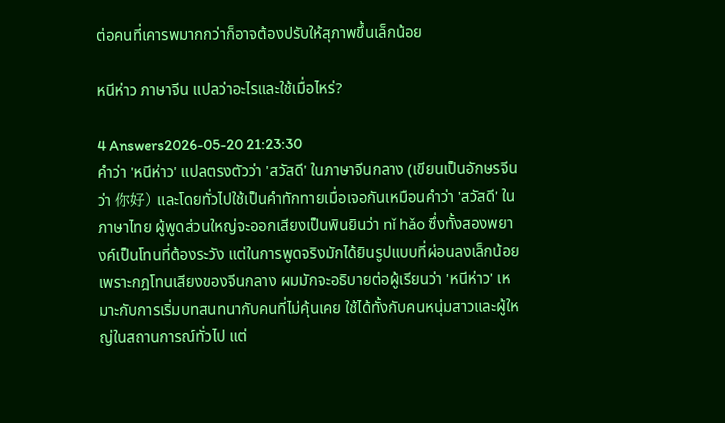ต่อคนที่เคารพมากกว่าก็อาจต้องปรับให้สุภาพขึ้นเล็กน้อย

หนีห่าว ภาษาจีน แปลว่าอะไรและใช้เมื่อไหร่?

4 Answers2026-05-20 21:23:30
คำว่า 'หนีห่าว' แปลตรงตัวว่า 'สวัสดี' ในภาษาจีนกลาง (เขียนเป็นอักษรจีนว่า 你好) และโดยทั่วไปใช้เป็นคำทักทายเมื่อเจอกันเหมือนคำว่า 'สวัสดี' ในภาษาไทย ผู้พูดส่วนใหญ่จะออกเสียงเป็นพินยินว่า nǐ hǎo ซึ่งทั้งสองพยางค์เป็นโทนที่ต้องระวัง แต่ในการพูดจริงมักได้ยินรูปแบบที่ผ่อนลงเล็กน้อยเพราะกฎโทนเสียงของจีนกลาง ผมมักจะอธิบายต่อผู้เรียนว่า 'หนีห่าว' เหมาะกับการเริ่มบทสนทนากับคนที่ไม่คุ้นเคย ใช้ได้ทั้งกับคนหนุ่มสาวและผู้ใหญ่ในสถานการณ์ทั่วไป แต่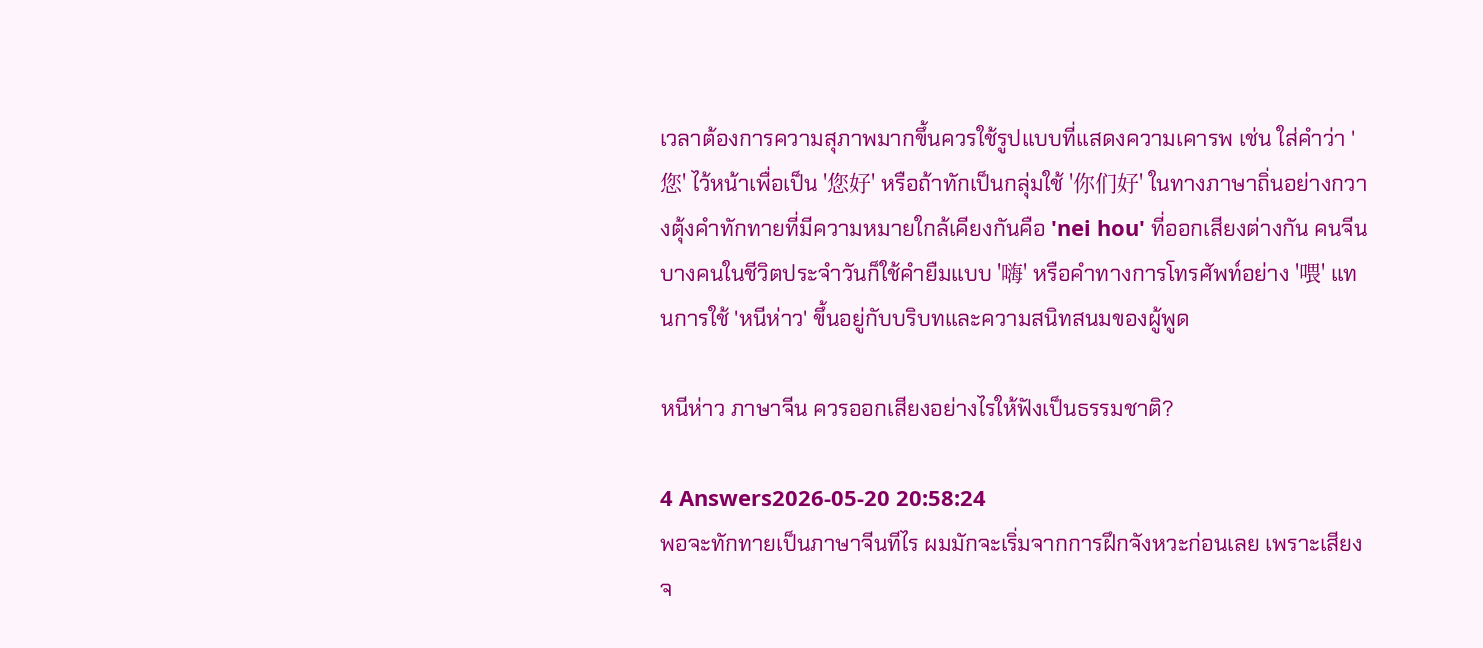เวลาต้องการความสุภาพมากขึ้นควรใช้รูปแบบที่แสดงความเคารพ เช่น ใส่คำว่า '您' ไว้หน้าเพื่อเป็น '您好' หรือถ้าทักเป็นกลุ่มใช้ '你们好' ในทางภาษาถิ่นอย่างกวางตุ้งคำทักทายที่มีความหมายใกล้เคียงกันคือ 'nei hou' ที่ออกเสียงต่างกัน คนจีนบางคนในชีวิตประจำวันก็ใช้คำยืมแบบ '嗨' หรือคำทางการโทรศัพท์อย่าง '喂' แทนการใช้ 'หนีห่าว' ขึ้นอยู่กับบริบทและความสนิทสนมของผู้พูด

หนีห่าว ภาษาจีน ควรออกเสียงอย่างไรให้ฟังเป็นธรรมชาติ?

4 Answers2026-05-20 20:58:24
พอจะทักทายเป็นภาษาจีนทีไร ผมมักจะเริ่มจากการฝึกจังหวะก่อนเลย เพราะเสียงจ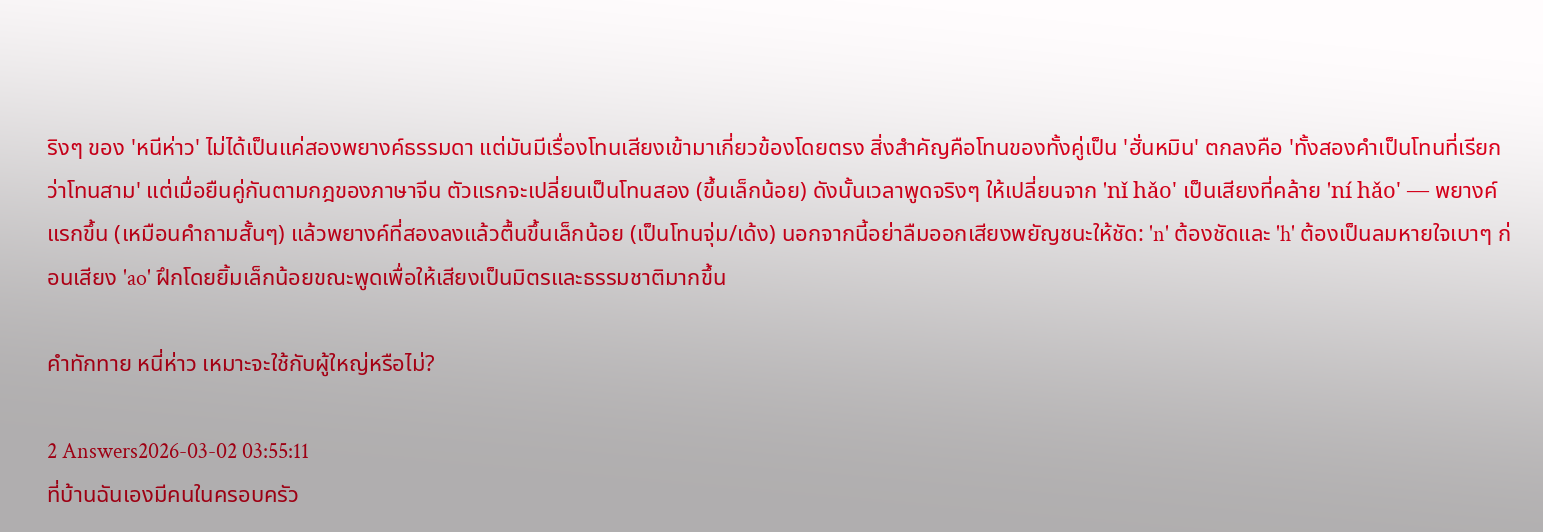ริงๆ ของ 'หนีห่าว' ไม่ได้เป็นแค่สองพยางค์ธรรมดา แต่มันมีเรื่องโทนเสียงเข้ามาเกี่ยวข้องโดยตรง สิ่งสำคัญคือโทนของทั้งคู่เป็น 'ฮั่นหมิน' ตกลงคือ 'ทั้งสองคำเป็นโทนที่เรียกว่าโทนสาม' แต่เมื่อยืนคู่กันตามกฎของภาษาจีน ตัวแรกจะเปลี่ยนเป็นโทนสอง (ขึ้นเล็กน้อย) ดังนั้นเวลาพูดจริงๆ ให้เปลี่ยนจาก 'nǐ hǎo' เป็นเสียงที่คล้าย 'ní hǎo' — พยางค์แรกขึ้น (เหมือนคำถามสั้นๆ) แล้วพยางค์ที่สองลงแล้วตื้นขึ้นเล็กน้อย (เป็นโทนจุ่ม/เด้ง) นอกจากนี้อย่าลืมออกเสียงพยัญชนะให้ชัด: 'n' ต้องชัดและ 'h' ต้องเป็นลมหายใจเบาๆ ก่อนเสียง 'ao' ฝึกโดยยิ้มเล็กน้อยขณะพูดเพื่อให้เสียงเป็นมิตรและธรรมชาติมากขึ้น

คำทักทาย หนี่ห่าว เหมาะจะใช้กับผู้ใหญ่หรือไม่?

2 Answers2026-03-02 03:55:11
ที่บ้านฉันเองมีคนในครอบครัว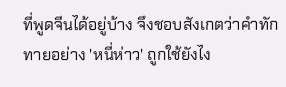ที่พูดจีนได้อยู่บ้าง จึงชอบสังเกตว่าคำทักทายอย่าง 'หนี่ห่าว' ถูกใช้ยังไง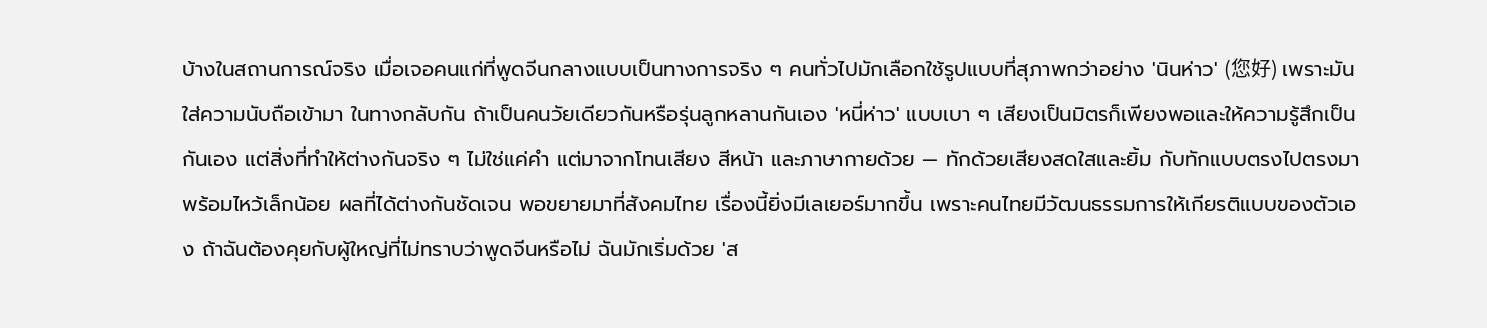บ้างในสถานการณ์จริง เมื่อเจอคนแก่ที่พูดจีนกลางแบบเป็นทางการจริง ๆ คนทั่วไปมักเลือกใช้รูปแบบที่สุภาพกว่าอย่าง 'นินห่าว' (您好) เพราะมันใส่ความนับถือเข้ามา ในทางกลับกัน ถ้าเป็นคนวัยเดียวกันหรือรุ่นลูกหลานกันเอง 'หนี่ห่าว' แบบเบา ๆ เสียงเป็นมิตรก็เพียงพอและให้ความรู้สึกเป็นกันเอง แต่สิ่งที่ทำให้ต่างกันจริง ๆ ไม่ใช่แค่คำ แต่มาจากโทนเสียง สีหน้า และภาษากายด้วย — ทักด้วยเสียงสดใสและยิ้ม กับทักแบบตรงไปตรงมาพร้อมไหว้เล็กน้อย ผลที่ได้ต่างกันชัดเจน พอขยายมาที่สังคมไทย เรื่องนี้ยิ่งมีเลเยอร์มากขึ้น เพราะคนไทยมีวัฒนธรรมการให้เกียรติแบบของตัวเอง ถ้าฉันต้องคุยกับผู้ใหญ่ที่ไม่ทราบว่าพูดจีนหรือไม่ ฉันมักเริ่มด้วย 'ส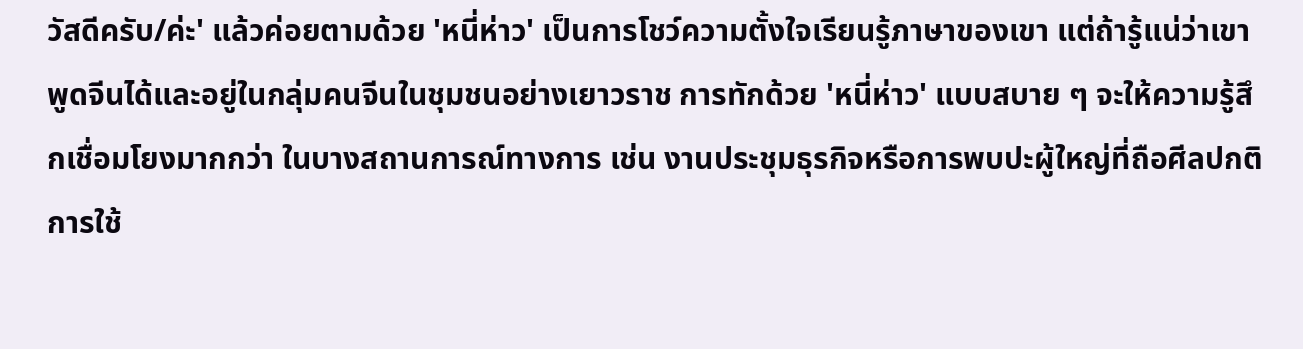วัสดีครับ/ค่ะ' แล้วค่อยตามด้วย 'หนี่ห่าว' เป็นการโชว์ความตั้งใจเรียนรู้ภาษาของเขา แต่ถ้ารู้แน่ว่าเขาพูดจีนได้และอยู่ในกลุ่มคนจีนในชุมชนอย่างเยาวราช การทักด้วย 'หนี่ห่าว' แบบสบาย ๆ จะให้ความรู้สึกเชื่อมโยงมากกว่า ในบางสถานการณ์ทางการ เช่น งานประชุมธุรกิจหรือการพบปะผู้ใหญ่ที่ถือศีลปกติ การใช้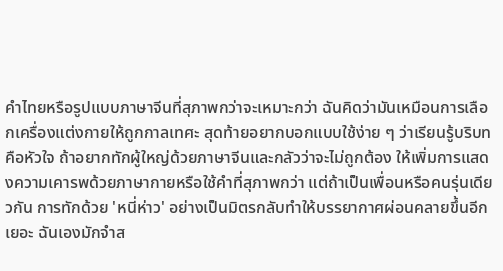คำไทยหรือรูปแบบภาษาจีนที่สุภาพกว่าจะเหมาะกว่า ฉันคิดว่ามันเหมือนการเลือกเครื่องแต่งกายให้ถูกกาลเทศะ สุดท้ายอยากบอกแบบใช้ง่าย ๆ ว่าเรียนรู้บริบทคือหัวใจ ถ้าอยากทักผู้ใหญ่ด้วยภาษาจีนและกลัวว่าจะไม่ถูกต้อง ให้เพิ่มการแสดงความเคารพด้วยภาษากายหรือใช้คำที่สุภาพกว่า แต่ถ้าเป็นเพื่อนหรือคนรุ่นเดียวกัน การทักด้วย 'หนี่ห่าว' อย่างเป็นมิตรกลับทำให้บรรยากาศผ่อนคลายขึ้นอีกเยอะ ฉันเองมักจำส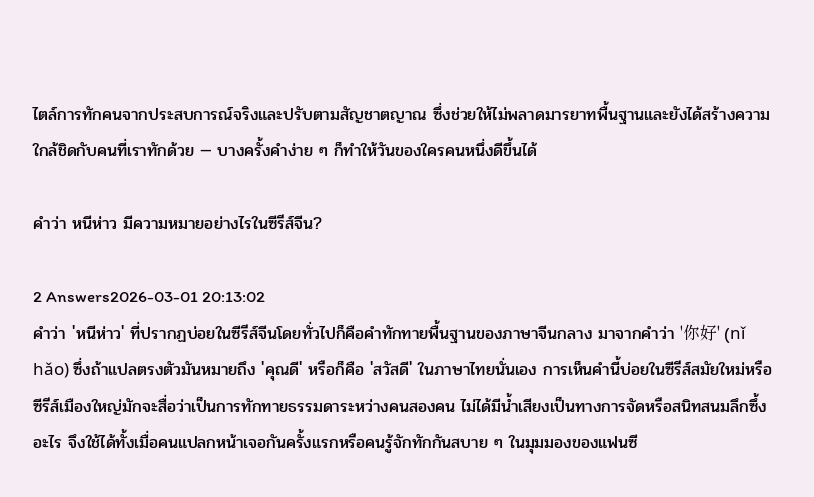ไตล์การทักคนจากประสบการณ์จริงและปรับตามสัญชาตญาณ ซึ่งช่วยให้ไม่พลาดมารยาทพื้นฐานและยังได้สร้างความใกล้ชิดกับคนที่เราทักด้วย — บางครั้งคำง่าย ๆ ก็ทำให้วันของใครคนหนึ่งดีขึ้นได้

คำว่า หนีห่าว มีความหมายอย่างไรในซีรีส์จีน?

2 Answers2026-03-01 20:13:02
คำว่า 'หนีห่าว' ที่ปรากฏบ่อยในซีรีส์จีนโดยทั่วไปก็คือคำทักทายพื้นฐานของภาษาจีนกลาง มาจากคำว่า '你好' (nǐ hǎo) ซึ่งถ้าแปลตรงตัวมันหมายถึง 'คุณดี' หรือก็คือ 'สวัสดี' ในภาษาไทยนั่นเอง การเห็นคำนี้บ่อยในซีรีส์สมัยใหม่หรือซีรีส์เมืองใหญ่มักจะสื่อว่าเป็นการทักทายธรรมดาระหว่างคนสองคน ไม่ได้มีน้ำเสียงเป็นทางการจัดหรือสนิทสนมลึกซึ้งอะไร จึงใช้ได้ทั้งเมื่อคนแปลกหน้าเจอกันครั้งแรกหรือคนรู้จักทักกันสบาย ๆ ในมุมมองของแฟนซี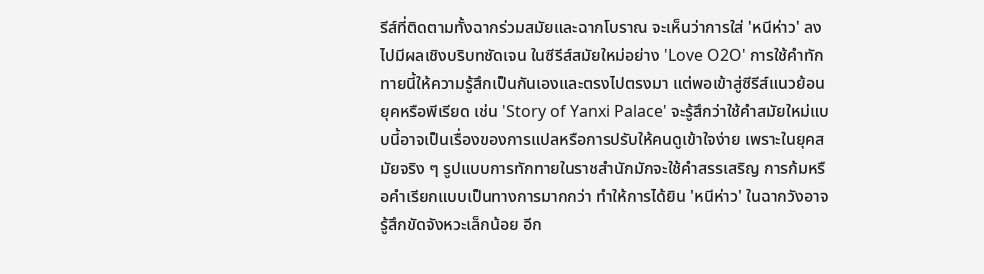รีส์ที่ติดตามทั้งฉากร่วมสมัยและฉากโบราณ จะเห็นว่าการใส่ 'หนีห่าว' ลงไปมีผลเชิงบริบทชัดเจน ในซีรีส์สมัยใหม่อย่าง 'Love O2O' การใช้คำทักทายนี้ให้ความรู้สึกเป็นกันเองและตรงไปตรงมา แต่พอเข้าสู่ซีรีส์แนวย้อนยุคหรือพีเรียด เช่น 'Story of Yanxi Palace' จะรู้สึกว่าใช้คำสมัยใหม่แบบนี้อาจเป็นเรื่องของการแปลหรือการปรับให้คนดูเข้าใจง่าย เพราะในยุคสมัยจริง ๆ รูปแบบการทักทายในราชสำนักมักจะใช้คำสรรเสริญ การก้มหรือคำเรียกแบบเป็นทางการมากกว่า ทำให้การได้ยิน 'หนีห่าว' ในฉากวังอาจรู้สึกขัดจังหวะเล็กน้อย อีก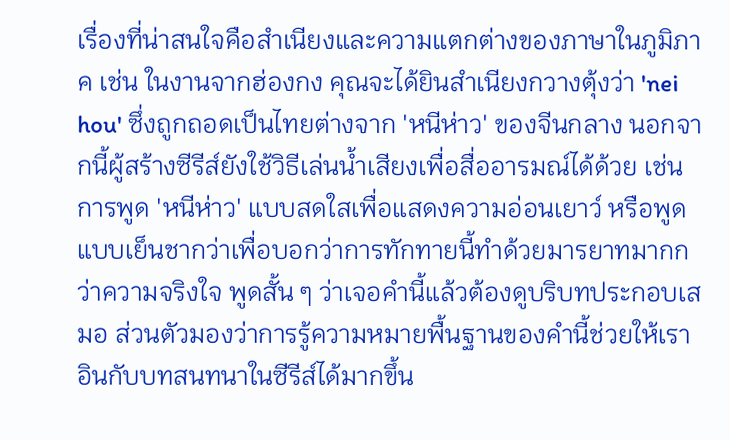เรื่องที่น่าสนใจคือสำเนียงและความแตกต่างของภาษาในภูมิภาค เช่น ในงานจากฮ่องกง คุณจะได้ยินสำเนียงกวางตุ้งว่า 'nei hou' ซึ่งถูกถอดเป็นไทยต่างจาก 'หนีห่าว' ของจีนกลาง นอกจากนี้ผู้สร้างซีรีส์ยังใช้วิธีเล่นน้ำเสียงเพื่อสื่ออารมณ์ได้ด้วย เช่นการพูด 'หนีห่าว' แบบสดใสเพื่อแสดงความอ่อนเยาว์ หรือพูดแบบเย็นชากว่าเพื่อบอกว่าการทักทายนี้ทำด้วยมารยาทมากกว่าความจริงใจ พูดสั้น ๆ ว่าเจอคำนี้แล้วต้องดูบริบทประกอบเสมอ ส่วนตัวมองว่าการรู้ความหมายพื้นฐานของคำนี้ช่วยให้เราอินกับบทสนทนาในซีรีส์ได้มากขึ้น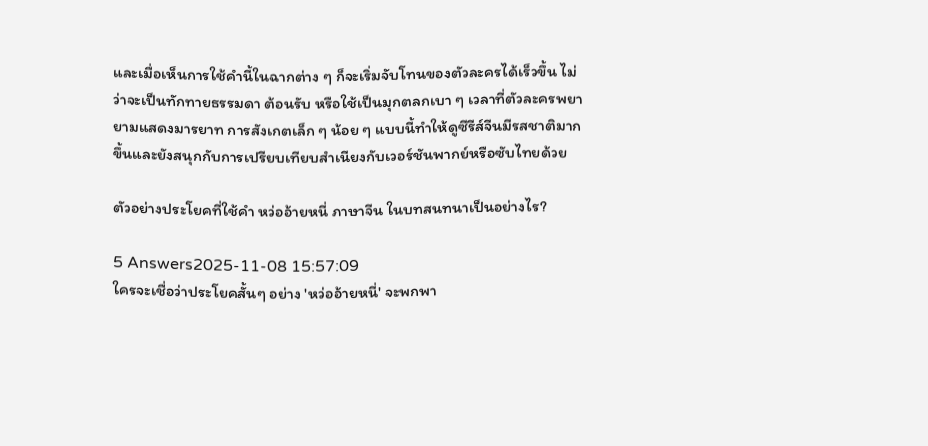และเมื่อเห็นการใช้คำนี้ในฉากต่าง ๆ ก็จะเริ่มจับโทนของตัวละครได้เร็วขึ้น ไม่ว่าจะเป็นทักทายธรรมดา ต้อนรับ หรือใช้เป็นมุกตลกเบา ๆ เวลาที่ตัวละครพยายามแสดงมารยาท การสังเกตเล็ก ๆ น้อย ๆ แบบนี้ทำให้ดูซีรีส์จีนมีรสชาติมากขึ้นและยังสนุกกับการเปรียบเทียบสำเนียงกับเวอร์ชันพากย์หรือซับไทยด้วย

ตัวอย่างประโยคที่ใช้คำ หว่ออ้ายหนี่ ภาษาจีน ในบทสนทนาเป็นอย่างไร?

5 Answers2025-11-08 15:57:09
ใครจะเชื่อว่าประโยคสั้นๆ อย่าง 'หว่ออ้ายหนี่' จะพกพา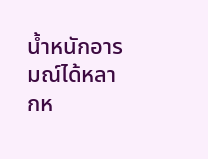น้ำหนักอารมณ์ได้หลากห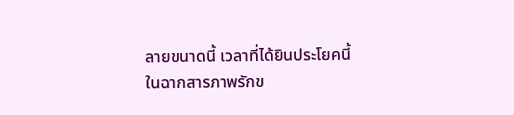ลายขนาดนี้ เวลาที่ได้ยินประโยคนี้ในฉากสารภาพรักข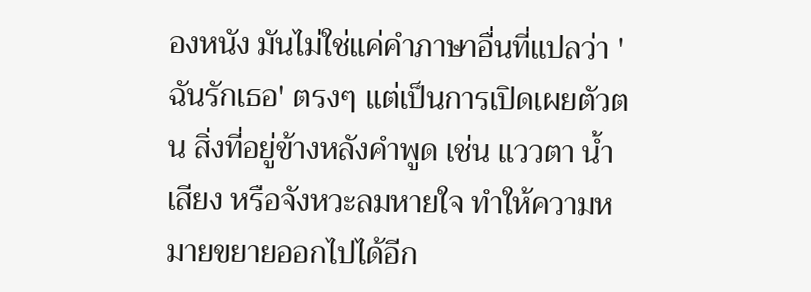องหนัง มันไม่ใช่แค่คำภาษาอื่นที่แปลว่า 'ฉันรักเธอ' ตรงๆ แต่เป็นการเปิดเผยตัวตน สิ่งที่อยู่ข้างหลังคำพูด เช่น แววตา น้ำเสียง หรือจังหวะลมหายใจ ทำให้ความหมายขยายออกไปได้อีก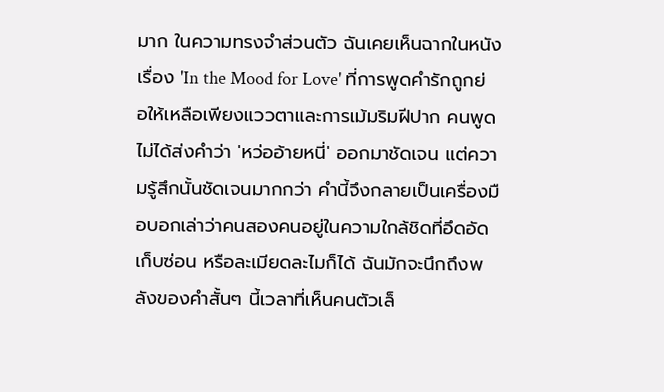มาก ในความทรงจำส่วนตัว ฉันเคยเห็นฉากในหนังเรื่อง 'In the Mood for Love' ที่การพูดคำรักถูกย่อให้เหลือเพียงแววตาและการเม้มริมฝีปาก คนพูดไม่ได้ส่งคำว่า 'หว่ออ้ายหนี่' ออกมาชัดเจน แต่ความรู้สึกนั้นชัดเจนมากกว่า คำนี้จึงกลายเป็นเครื่องมือบอกเล่าว่าคนสองคนอยู่ในความใกล้ชิดที่อึดอัด เก็บซ่อน หรือละเมียดละไมก็ได้ ฉันมักจะนึกถึงพลังของคำสั้นๆ นี้เวลาที่เห็นคนตัวเล็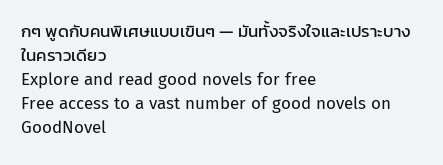กๆ พูดกับคนพิเศษแบบเขินๆ — มันทั้งจริงใจและเปราะบางในคราวเดียว
Explore and read good novels for free
Free access to a vast number of good novels on GoodNovel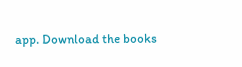app. Download the books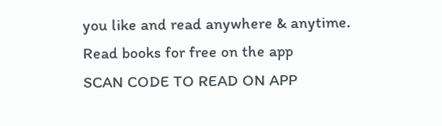you like and read anywhere & anytime.
Read books for free on the app
SCAN CODE TO READ ON APP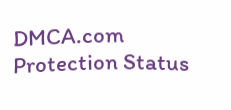DMCA.com Protection Status